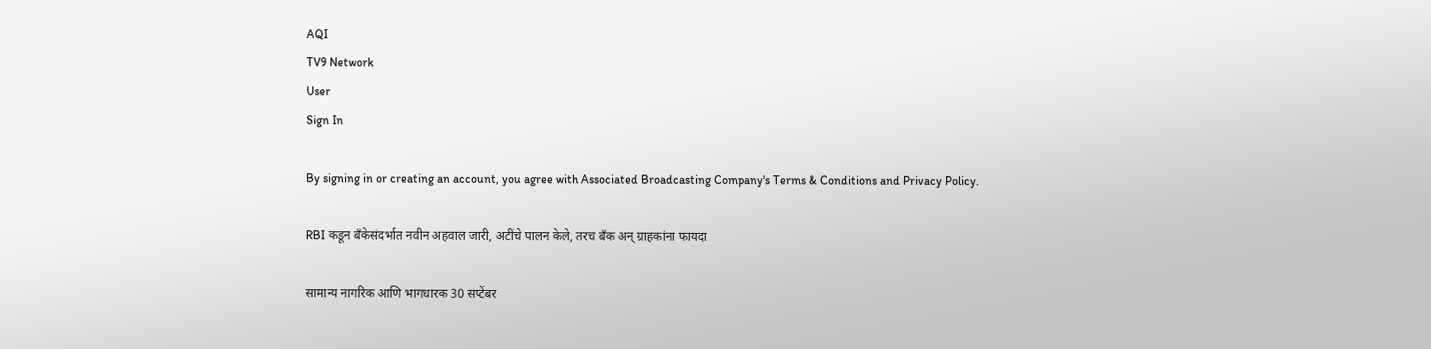AQI
TV9 Network
User
Sign In

By signing in or creating an account, you agree with Associated Broadcasting Company's Terms & Conditions and Privacy Policy.

RBI कडून बँकेसंदर्भात नवीन अहवाल जारी, अटींचे पालन केले, तरच बँक अन् ग्राहकांना फायदा

सामान्य नागरिक आणि भागधारक 30 सप्टेंबर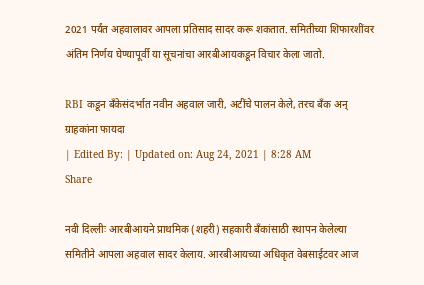2021 पर्यंत अहवालावर आपला प्रतिसाद सादर करू शकतात. समितीच्या शिफारशींवर अंतिम निर्णय घेण्यापूर्वी या सूचनांचा आरबीआयकडून विचार केला जातो.

RBI कडून बँकेसंदर्भात नवीन अहवाल जारी, अटींचे पालन केले, तरच बँक अन् ग्राहकांना फायदा
| Edited By: | Updated on: Aug 24, 2021 | 8:28 AM
Share

नवी दिल्लीः आरबीआयने प्राथमिक (शहरी) सहकारी बँकांसाठी स्थापन केलेल्या समितीने आपला अहवाल सादर केलाय. आरबीआयच्या अधिकृत वेबसाईटवर आज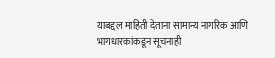याबद्दल माहिती देताना सामान्य नागरिक आणि भागधारकांकडून सूचनाही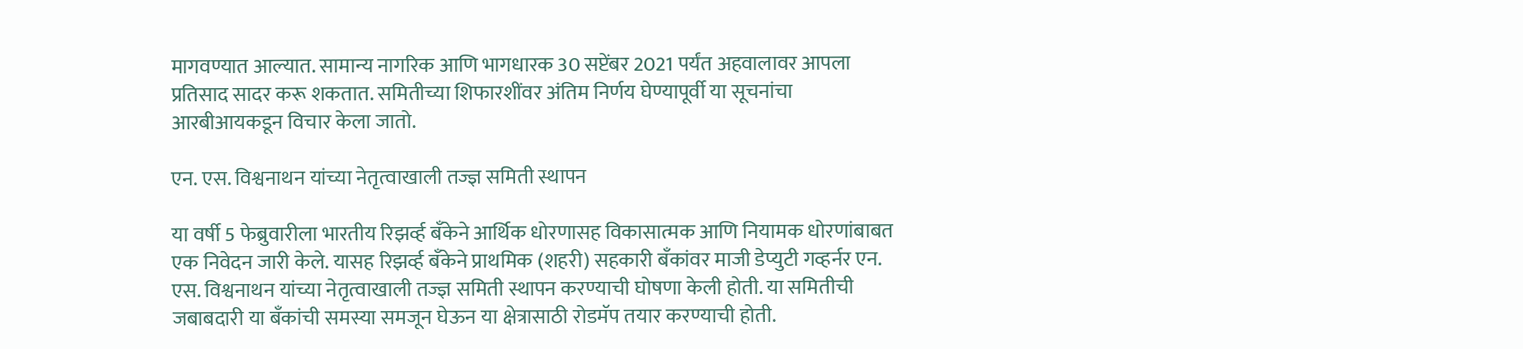मागवण्यात आल्यात. सामान्य नागरिक आणि भागधारक 30 सप्टेंबर 2021 पर्यंत अहवालावर आपला प्रतिसाद सादर करू शकतात. समितीच्या शिफारशींवर अंतिम निर्णय घेण्यापूर्वी या सूचनांचा आरबीआयकडून विचार केला जातो.

एन. एस. विश्वनाथन यांच्या नेतृत्वाखाली तज्ज्ञ समिती स्थापन

या वर्षी 5 फेब्रुवारीला भारतीय रिझर्व्ह बँकेने आर्थिक धोरणासह विकासात्मक आणि नियामक धोरणांबाबत एक निवेदन जारी केले. यासह रिझर्व्ह बँकेने प्राथमिक (शहरी) सहकारी बँकांवर माजी डेप्युटी गव्हर्नर एन. एस. विश्वनाथन यांच्या नेतृत्वाखाली तज्ज्ञ समिती स्थापन करण्याची घोषणा केली होती. या समितीची जबाबदारी या बँकांची समस्या समजून घेऊन या क्षेत्रासाठी रोडमॅप तयार करण्याची होती.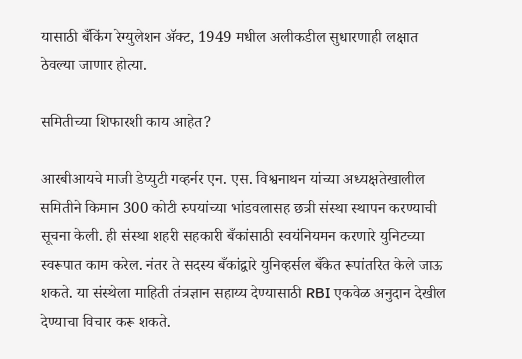यासाठी बँकिंग रेग्युलेशन ॲक्ट, 1949 मधील अलीकडील सुधारणाही लक्षात ठेवल्या जाणार होत्या.

समितीच्या शिफारशी काय आहेत?

आरबीआयचे माजी डेप्युटी गव्हर्नर एन. एस. विश्वनाथन यांच्या अध्यक्षतेखालील समितीने किमान 300 कोटी रुपयांच्या भांडवलासह छत्री संस्था स्थापन करण्याची सूचना केली. ही संस्था शहरी सहकारी बँकांसाठी स्वयंनियमन करणारे युनिटच्या स्वरूपात काम करेल. नंतर ते सदस्य बँकांद्वारे युनिव्हर्सल बँकेत रूपांतरित केले जाऊ शकते. या संस्थेला माहिती तंत्रज्ञान सहाय्य देण्यासाठी RBI एकवेळ अनुदान देखील देण्याचा विचार करू शकते.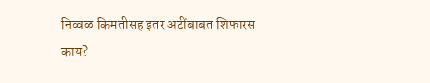निव्वळ किमतीसह इतर अटींबाबत शिफारस काय?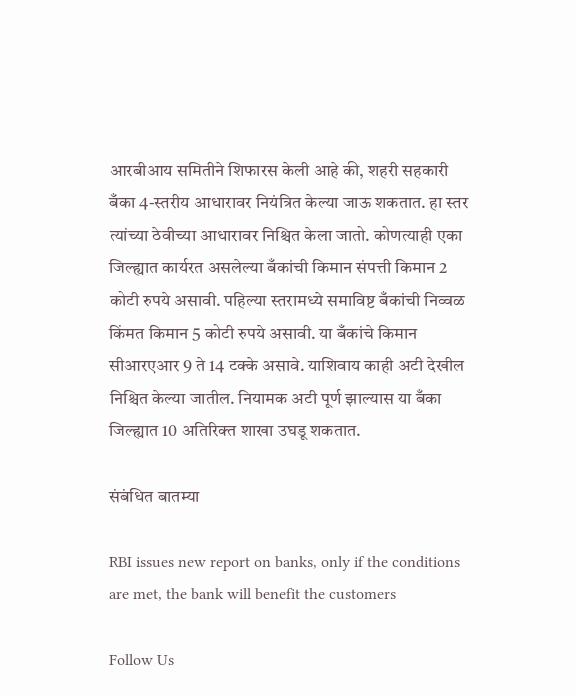आरबीआय समितीने शिफारस केली आहे की, शहरी सहकारी बँका 4-स्तरीय आधारावर नियंत्रित केल्या जाऊ शकतात. हा स्तर त्यांच्या ठेवीच्या आधारावर निश्चित केला जातो. कोणत्याही एका जिल्ह्यात कार्यरत असलेल्या बँकांची किमान संपत्ती किमान 2 कोटी रुपये असावी. पहिल्या स्तरामध्ये समाविष्ट बँकांची निव्वळ किंमत किमान 5 कोटी रुपये असावी. या बँकांचे किमान सीआरएआर 9 ते 14 टक्के असावे. याशिवाय काही अटी देखील निश्चित केल्या जातील. नियामक अटी पूर्ण झाल्यास या बँका जिल्ह्यात 10 अतिरिक्त शाखा उघडू शकतात.

संबंधित बातम्या

RBI issues new report on banks, only if the conditions are met, the bank will benefit the customers

Follow Us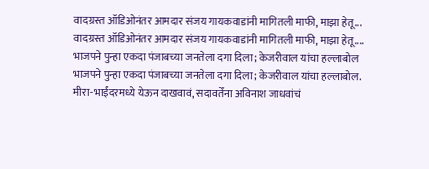वादग्रस्त ऑडिओनंतर आमदार संजय गायकवाडांनी मागितली माफी, माझा हेतू...
वादग्रस्त ऑडिओनंतर आमदार संजय गायकवाडांनी मागितली माफी, माझा हेतू....
भाजपने पुन्हा एकदा पंजाबच्या जनतेला दगा दिला; केजरीवाल यांचा हल्लाबोल
भाजपने पुन्हा एकदा पंजाबच्या जनतेला दगा दिला; केजरीवाल यांचा हल्लाबोल.
मीरा-भाईंदरमध्ये येऊन दाखवावं, सदावर्तेंना अविनाश जाधवांचं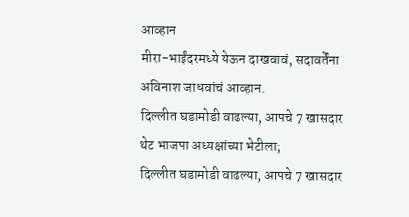आव्हान
मीरा-भाईंदरमध्ये येऊन दाखवावं, सदावर्तेंना अविनाश जाधवांचं आव्हान.
दिल्लीत घडामोडी वाढल्या, आपचे 7 खासदार थेट भाजपा अध्यक्षांच्या भेटीला;
दिल्लीत घडामोडी वाढल्या, आपचे 7 खासदार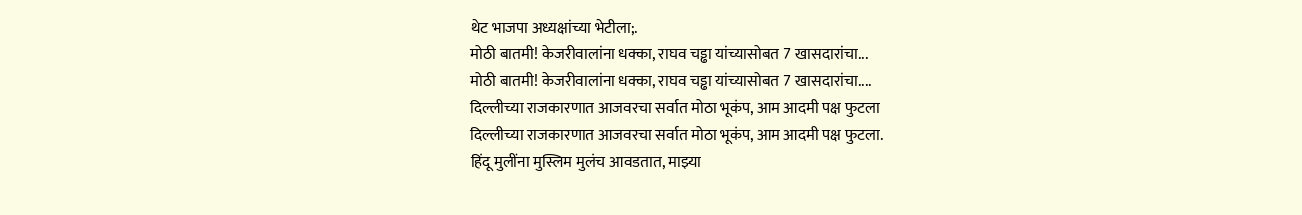थेट भाजपा अध्यक्षांच्या भेटीला;.
मोठी बातमी! केजरीवालांना धक्का, राघव चड्ढा यांच्यासोबत 7 खासदारांचा...
मोठी बातमी! केजरीवालांना धक्का, राघव चड्ढा यांच्यासोबत 7 खासदारांचा....
दिल्लीच्या राजकारणात आजवरचा सर्वात मोठा भूकंप, आम आदमी पक्ष फुटला
दिल्लीच्या राजकारणात आजवरचा सर्वात मोठा भूकंप, आम आदमी पक्ष फुटला.
हिंदू मुलींना मुस्लिम मुलंच आवडतात, माझ्या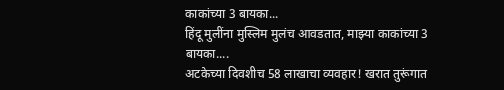काकांच्या 3 बायका...
हिंदू मुलींना मुस्लिम मुलंच आवडतात, माझ्या काकांच्या 3 बायका....
अटकेच्या दिवशीच 58 लाखाचा व्यवहार! खरात तुरूंगात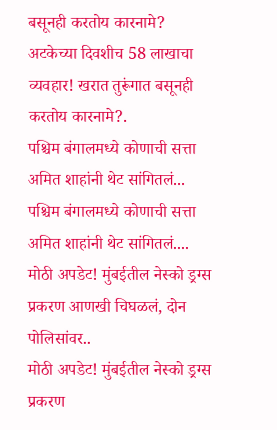बसूनही करतोय कारनामे?
अटकेच्या दिवशीच 58 लाखाचा व्यवहार! खरात तुरूंगात बसूनही करतोय कारनामे?.
पश्चिम बंगालमध्ये कोणाची सत्ता अमित शाहांनी थेट सांगितलं...
पश्चिम बंगालमध्ये कोणाची सत्ता अमित शाहांनी थेट सांगितलं....
मोठी अपडेट! मुंबईतील नेस्को ड्रग्स प्रकरण आणखी चिघळलं, दोन पोलिसांवर..
मोठी अपडेट! मुंबईतील नेस्को ड्रग्स प्रकरण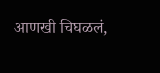आणखी चिघळलं,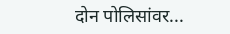दोन पोलिसांवर...